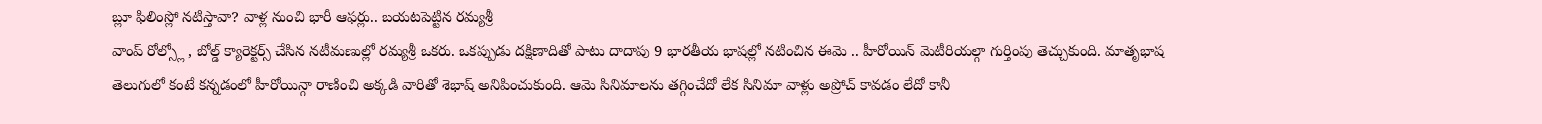బ్లూ ఫిలింస్లో నటిస్తావా? వాళ్ల నుంచి భారీ ఆఫర్లు.. బయటపెట్టిన రమ్యశ్రీ
వాంప్ రోల్స్లో , బోల్డ్ క్యారెక్టర్స్ చేసిన నటీమణుల్లో రమ్యశ్రీ ఒకరు. ఒకప్పుడు దక్షిణాదితో పాటు దాదాపు 9 భారతీయ భాషల్లో నటించిన ఈమె .. హీరోయిన్ మెటీరియల్గా గుర్తింపు తెచ్చుకుంది. మాతృభాష తెలుగులో కంటే కన్నడంలో హీరోయిన్గా రాణించి అక్కడి వారితో శెభాష్ అనిపించుకుంది. ఆమె సినిమాలను తగ్గించేదో లేక సినిమా వాళ్లు అప్రోచ్ కావడం లేదో కానీ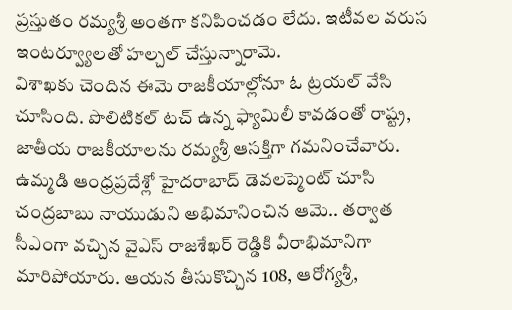ప్రస్తుతం రమ్యశ్రీ అంతగా కనిపించడం లేదు. ఇటీవల వరుస ఇంటర్వ్యూలతో హల్చల్ చేస్తున్నారామె.
విశాఖకు చెందిన ఈమె రాజకీయాల్లోనూ ఓ ట్రయల్ వేసి చూసింది. పొలిటికల్ టచ్ ఉన్న ఫ్యామిలీ కావడంతో రాష్ట్ర, జాతీయ రాజకీయాలను రమ్యశ్రీ ఆసక్తిగా గమనించేవారు. ఉమ్మడి ఆంధ్రప్రదేశ్లో హైదరాబాద్ డెవలప్మెంట్ చూసి చంద్రబాబు నాయుడుని అభిమానించిన ఆమె.. తర్వాత సీఎంగా వచ్చిన వైఎస్ రాజశేఖర్ రెడ్డికి వీరాభిమానిగా మారిపోయారు. ఆయన తీసుకొచ్చిన 108, ఆరోగ్యశ్రీ,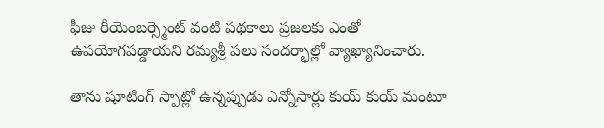ఫీజు రీయెంబర్స్మెంట్ వంటి పథకాలు ప్రజలకు ఎంతో ఉపయోగపడ్డాయని రమ్యశ్రీ పలు సందర్భాల్లో వ్యాఖ్యానించారు.

తాను షూటింగ్ స్పాట్లో ఉన్నప్పుడు ఎన్నోసార్లు కుయ్ కుయ్ మంటూ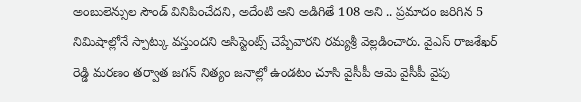అంబులెన్సుల సౌండ్ వినిపించేదని, అదేంటి అని అడిగితే 108 అని .. ప్రమాదం జరిగిన 5 నిమిషాల్లోనే స్పాట్కు వస్తుందని అసిస్టెంట్స్ చెప్పేవారని రమ్యశ్రీ వెల్లడించారు. వైఎస్ రాజశేఖర్ రెడ్డి మరణం తర్వాత జగన్ నిత్యం జనాల్లో ఉండటం చూసి వైసీపీ ఆమె వైసీపీ వైపు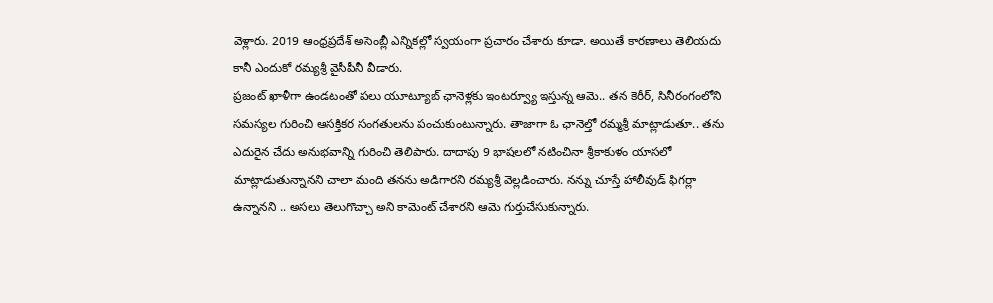వెళ్లారు. 2019 ఆంధ్రప్రదేశ్ అసెంబ్లీ ఎన్నికల్లో స్వయంగా ప్రచారం చేశారు కూడా. అయితే కారణాలు తెలియదు కానీ ఎందుకో రమ్యశ్రీ వైసీపీనీ వీడారు.
ప్రజంట్ ఖాళీగా ఉండటంతో పలు యూట్యూబ్ ఛానెళ్లకు ఇంటర్వ్యూ ఇస్తున్న ఆమె.. తన కెరీర్, సినీరంగంలోని సమస్యల గురించి ఆసక్తికర సంగతులను పంచుకుంటున్నారు. తాజాగా ఓ ఛానెల్తో రమ్మశ్రీ మాట్లాడుతూ.. తను ఎదురైన చేదు అనుభవాన్ని గురించి తెలిపారు. దాదాపు 9 భాషలలో నటించినా శ్రీకాకుళం యాసలో మాట్లాడుతున్నానని చాలా మంది తనను అడిగారని రమ్యశ్రీ వెల్లడించారు. నన్ను చూస్తే హాలీవుడ్ ఫిగర్లా ఉన్నానని .. అసలు తెలుగొచ్చా అని కామెంట్ చేశారని ఆమె గుర్తుచేసుకున్నారు.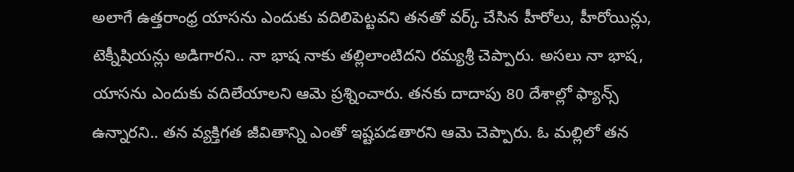అలాగే ఉత్తరాంధ్ర యాసను ఎందుకు వదిలిపెట్టవని తనతో వర్క్ చేసిన హీరోలు, హీరోయిన్లు, టెక్నీషియన్లు అడిగారని.. నా భాష నాకు తల్లిలాంటిదని రమ్యశ్రీ చెప్పారు. అసలు నా భాష, యాసను ఎందుకు వదిలేయాలని ఆమె ప్రశ్నించారు. తనకు దాదాపు 80 దేశాల్లో ఫ్యాన్స్ ఉన్నారని.. తన వ్యక్తిగత జీవితాన్ని ఎంతో ఇష్టపడతారని ఆమె చెప్పారు. ఓ మల్లిలో తన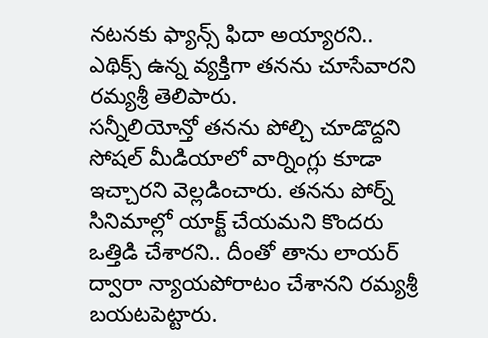నటనకు ఫ్యాన్స్ ఫిదా అయ్యారని.. ఎథిక్స్ ఉన్న వ్యక్తిగా తనను చూసేవారని రమ్యశ్రీ తెలిపారు.
సన్నీలియోన్తో తనను పోల్చి చూడొద్దని సోషల్ మీడియాలో వార్నింగ్లు కూడా ఇచ్చారని వెల్లడించారు. తనను పోర్న్ సినిమాల్లో యాక్ట్ చేయమని కొందరు ఒత్తిడి చేశారని.. దీంతో తాను లాయర్ ద్వారా న్యాయపోరాటం చేశానని రమ్యశ్రీ బయటపెట్టారు.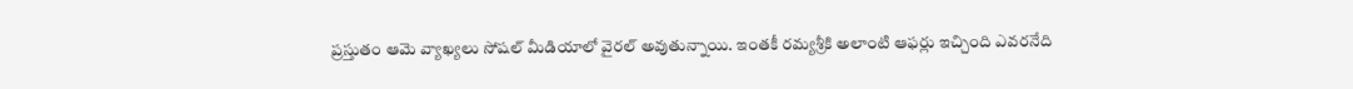ప్రస్తుతం ఆమె వ్యాఖ్యలు సోషల్ మీడియాలో వైరల్ అవుతున్నాయి. ఇంతకీ రమ్యశ్రీకి అలాంటి ఆఫర్లు ఇచ్చింది ఎవరనేది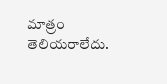మాత్రం తెలియరాలేదు.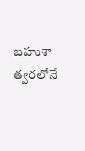బహుశా త్వరలోనే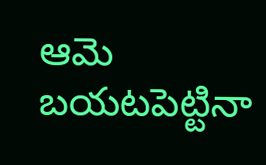ఆమె బయటపెట్టినా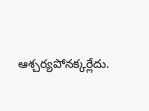ఆశ్చర్యపోనక్కర్లేదు.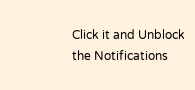Click it and Unblock the Notifications